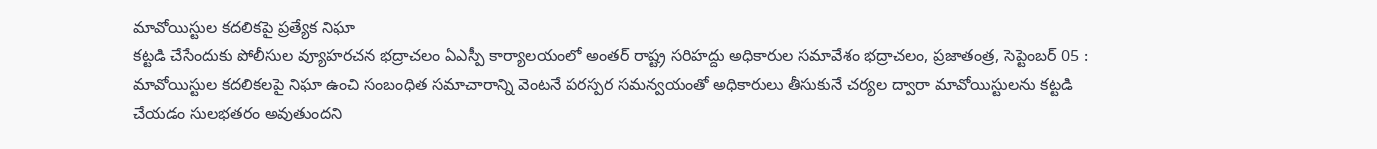మావోయిస్టుల కదలికపై ప్రత్యేక నిఘా
కట్టడి చేసేందుకు పోలీసుల వ్యూహరచన భద్రాచలం ఏఎస్పీ కార్యాలయంలో అంతర్ రాష్ట్ర సరిహద్దు అధికారుల సమావేశం భద్రాచలం, ప్రజాతంత్ర, సెప్టెంబర్ 05 : మావోయిస్టుల కదలికలపై నిఘా ఉంచి సంబంధిత సమాచారాన్ని వెంటనే పరస్పర సమన్వయంతో అధికారులు తీసుకునే చర్యల ద్వారా మావోయిస్టులను కట్టడి చేయడం సులభతరం అవుతుందని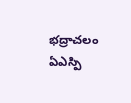భద్రాచలం ఏఎస్పి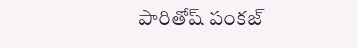పారితోష్ పంకజ్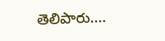తెలిపారు.…